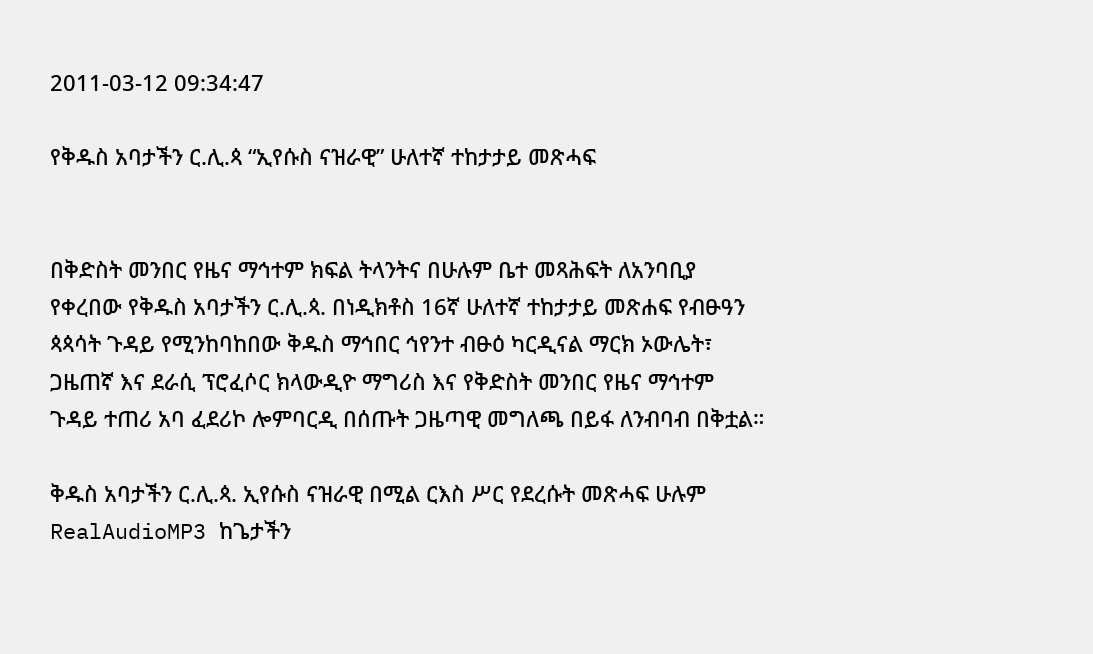2011-03-12 09:34:47

የቅዱስ አባታችን ር.ሊ.ጳ “ኢየሱስ ናዝራዊ” ሁለተኛ ተከታታይ መጽሓፍ


በቅድስት መንበር የዜና ማኅተም ክፍል ትላንትና በሁሉም ቤተ መጻሕፍት ለአንባቢያ የቀረበው የቅዱስ አባታችን ር.ሊ.ጳ. በነዲክቶስ 16ኛ ሁለተኛ ተከታታይ መጽሐፍ የብፁዓን ጳጳሳት ጉዳይ የሚንከባከበው ቅዱስ ማኅበር ኅየንተ ብፁዕ ካርዲናል ማርክ ኦውሌት፣ ጋዜጠኛ እና ደራሲ ፕሮፈሶር ክላውዲዮ ማግሪስ እና የቅድስት መንበር የዜና ማኅተም ጉዳይ ተጠሪ አባ ፈደሪኮ ሎምባርዲ በሰጡት ጋዜጣዊ መግለጫ በይፋ ለንብባብ በቅቷል።

ቅዱስ አባታችን ር.ሊ.ጳ. ኢየሱስ ናዝራዊ በሚል ርእስ ሥር የደረሱት መጽሓፍ ሁሉም RealAudioMP3 ከጌታችን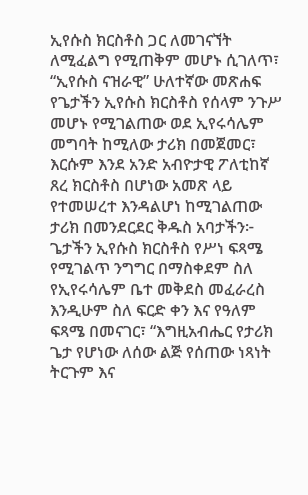ኢየሱስ ክርስቶስ ጋር ለመገናኘት ለሚፈልግ የሚጠቅም መሆኑ ሲገለጥ፣ “ኢየሱስ ናዝራዊ” ሁለተኛው መጽሐፍ የጌታችን ኢየሱስ ክርስቶስ የሰላም ንጉሥ መሆኑ የሚገልጠው ወደ ኢየሩሳሌም መግባት ከሚለው ታሪክ በመጀመር፣ እርሱም እንደ አንድ አብዮታዊ ፖለቲከኛ ጸረ ክርስቶስ በሆነው አመጽ ላይ የተመሠረተ እንዳልሆነ ከሚገልጠው ታሪክ በመንደርደር ቅዱስ አባታችን፦ ጌታችን ኢየሱስ ክርስቶስ የሥነ ፍጻሜ የሚገልጥ ንግግር በማስቀደም ስለ የኢየሩሳሌም ቤተ መቅደስ መፈራረስ እንዲሁም ስለ ፍርድ ቀን እና የዓለም ፍጻሜ በመናገር፣ “እግዚአብሔር የታሪክ ጌታ የሆነው ለሰው ልጅ የሰጠው ነጻነት ትርጉም እና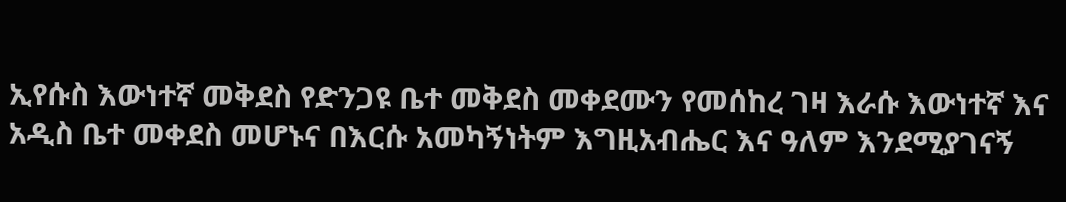ኢየሱስ እውነተኛ መቅደስ የድንጋዩ ቤተ መቅደስ መቀደሙን የመሰከረ ገዛ እራሱ እውነተኛ እና አዲስ ቤተ መቀደስ መሆኑና በእርሱ አመካኝነትም እግዚአብሔር እና ዓለም እንደሚያገናኝ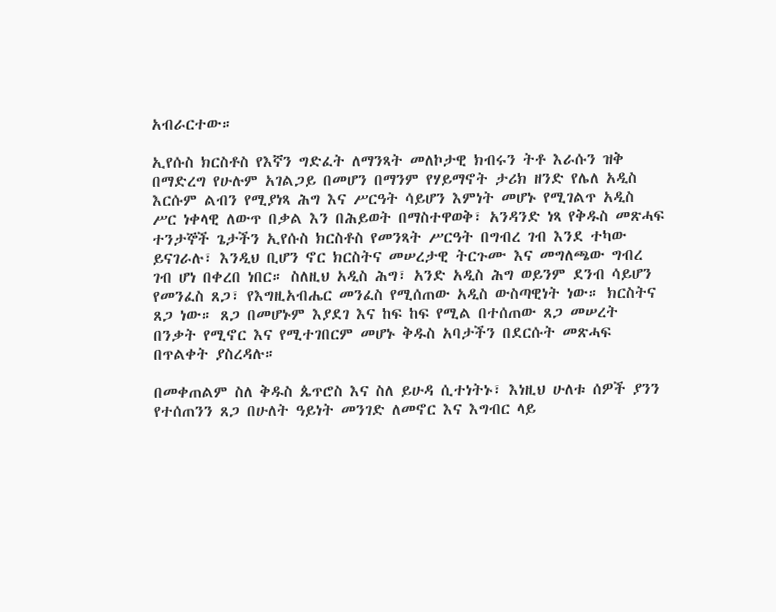አብራርተው።

ኢየሱስ ክርስቶስ የእኛን ግድፈት ለማንጻት መለኮታዊ ክብሩን ትቶ እራሱን ዝቅ በማድረግ የሁሉም አገልጋይ በመሆን በማንም የሃይማኖት ታሪክ ዘንድ የሌለ አዲስ እርሱም ልብን የሚያነጻ ሕግ እና ሥርዓት ሳይሆን እምነት መሆኑ የሚገልጥ አዲስ ሥር ነቀላዊ ለውጥ በቃል እን በሕይወት በማስተዋወቅ፣ አንዳንድ ነጻ የቅዱስ መጽሓፍ ተንታኞች ጌታችን ኢየሱስ ክርስቶስ የመንጻት ሥርዓት በግብረ ገብ እንደ ተካው ይናገራሉ፣ እንዲህ ቢሆን ኖር ክርስትና መሠረታዊ ትርጉሙ እና መግለጫው ግብረ ገብ ሆነ በቀረበ ነበር። ስለዚህ አዲስ ሕግ፣ አንድ አዲስ ሕግ ወይንም ደንብ ሳይሆን የመንፈስ ጸጋ፣ የእግዚአብሔር መንፈስ የሚሰጠው አዲስ ውስጣዊነት ነው። ክርስትና ጸጋ ነው። ጸጋ በመሆኑም እያደገ እና ከፍ ከፍ የሚል በተሰጠው ጸጋ መሠረት በንቃት የሚኖር እና የሚተገበርም መሆኑ ቅዱስ አባታችን በደርሱት መጽሓፍ በጥልቀት ያስረዳሉ።

በመቀጠልም ስለ ቅዱስ ጴጥሮስ እና ስለ ይሁዳ ሲተነትኑ፣ እነዚህ ሁለቱ ሰዎች ያንን የተሰጠንን ጸጋ በሁለት ዓይነት መንገድ ለመኖር እና እግብር ላይ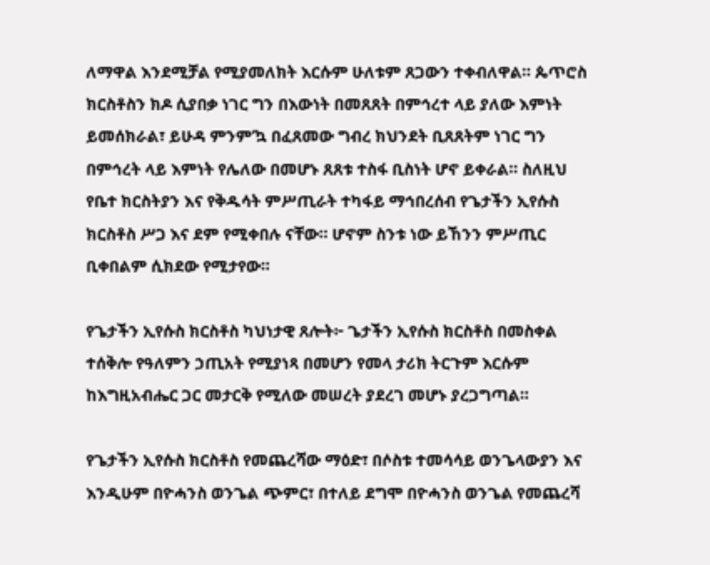ለማዋል እንደሚቻል የሚያመለክት እርሱም ሁለቱም ጸጋውን ተቀብለዋል። ጴጥሮስ ክርስቶስን ክዶ ሲያበቃ ነገር ግን በእውነት በመጸጸት በምኅረተ ላይ ያለው እምነት ይመሰክራል፣ ይሁዳ ምንም’ኳ በፈጸመው ግብረ ክህንደት ቢጸጸትም ነገር ግን በምኅረት ላይ እምነት የሌለው በመሆኑ ጸጸቱ ተስፋ ቢስነት ሆኖ ይቀራል። ስለዚህ የቤተ ክርስትያን እና የቅዱሳት ምሥጢራት ተካፋይ ማኅበረሰብ የጌታችን ኢየሱስ ክርስቶስ ሥጋ እና ደም የሚቀበሉ ናቸው። ሆኖም ስንቱ ነው ይኸንን ምሥጢር ቢቀበልም ሲክደው የሚታየው።

የጌታችን ኢየሱስ ክርስቶስ ካህነታዊ ጸሎት፦ ጌታችን ኢየሱስ ክርስቶስ በመስቀል ተሰቅሎ የዓለምን ኃጢአት የሚያነጻ በመሆን የመላ ታሪክ ትርጉም እርሱም ከእግዚአብሔር ጋር መታርቅ የሚለው መሠረት ያደረገ መሆኑ ያረጋግጣል።

የጌታችን ኢየሱስ ክርስቶስ የመጨረሻው ማዕድ፣ በሶስቱ ተመሳሳይ ወንጌላውያን እና እንዲሁም በዮሓንስ ወንጌል ጭምር፣ በተለይ ደግሞ በዮሓንስ ወንጌል የመጨረሻ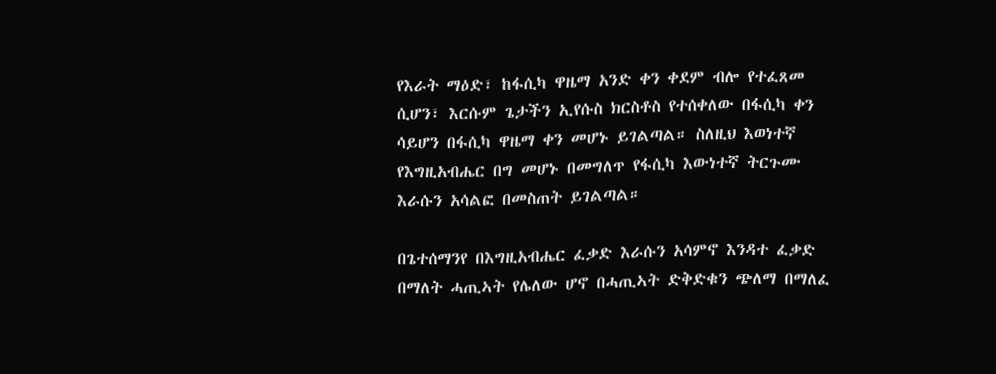የእራት ማዕድ፣ ከፋሲካ ዋዜማ አንድ ቀን ቀደም ብሎ የተፈጸመ ሲሆን፣ እርሱም ጌታችን ኢየሱስ ክርስቶስ የተሰቀለው በፋሲካ ቀን ሳይሆን በፋሲካ ዋዜማ ቀን መሆኑ ይገልጣል። ስለዚህ እወነተኛ የእግዚአብሔር በግ መሆኑ በመግለጥ የፋሲካ እውነተኛ ትርጉሙ እራሱን አሳልፎ በመስጠት ይገልጣል።

በጌተሰማንየ በእግዚአብሔር ፈቃድ እራሱን አሳምኖ እንዳተ ፈቃድ በማለት ሓጢኣት የሌለው ሆኖ በሓጢኣት ድቅድቁን ጭለማ በማለፈ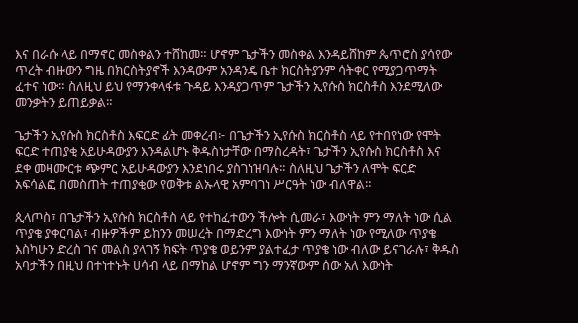እና በራሱ ላይ በማኖር መስቀልን ተሸከመ። ሆኖም ጌታችን መስቀል እንዳይሸከም ጴጥሮስ ያሳየው ጥረት ብዙውን ግዜ በክርስትያኖች እንዳውም አንዳንዴ ቤተ ክርስትያንም ሳትቀር የሚያጋጥማት ፈተና ነው። ስለዚህ ይህ የማንቀላፋቱ ጉዳይ እንዳያጋጥም ጌታችን ኢየሱስ ክርስቶስ እንደሚለው መንቃትን ይጠይቃል።

ጌታችን ኢየሱስ ክርስቶስ እፍርድ ፊት መቀረብ፦ በጌታችን ኢየሱስ ክርስቶስ ላይ የተበየነው የሞት ፍርድ ተጠያቂ አይሁዳውያን እንዳልሆኑ ቅዱስነታቸው በማስረዳት፣ ጌታችን ኢየሱስ ክርስቶስ እና ደቀ መዛሙርቱ ጭምር አይሁዳውያን እንደነበሩ ያስገነዝባሉ። ስለዚህ ጌታችን ለሞት ፍርድ አፍሳልፎ በመስጠት ተጠያቂው የወቅቱ ልኡላዊ አምባገነ ሥርዓት ነው ብለዋል።

ጲላጦስ፣ በጌታችን ኢየሱስ ክርስቶስ ላይ የተከፈተውን ችሎት ሲመራ፣ እውነት ምን ማለት ነው ሲል ጥያቄ ያቀርባል፣ ብዙዎችም ይከንን መሠረት በማድረግ እውነት ምን ማለት ነው የሚለው ጥያቄ እስካሁን ድረስ ገና መልስ ያላገኝ ክፍት ጥያቄ ወይንም ያልተፈታ ጥያቄ ነው ብለው ይናገራሉ፣ ቅዱስ አባታችን በዚህ በተነተኑት ሀሳብ ላይ በማከል ሆኖም ግን ማንኛውም ሰው አለ እውነት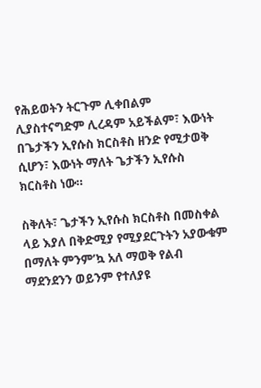የሕይወትን ትርጉም ሊቀበልም ሊያስተናግድም ሊረዳም አይችልም፣ እውነት በጌታችን ኢየሱስ ክርስቶስ ዘንድ የሚታወቅ ሲሆን፣ እውነት ማለት ጌታችን ኢየሱስ ክርስቶስ ነው።

ስቅለት፣ ጌታችን ኢየሱስ ክርስቶስ በመስቀል ላይ እያለ በቅድሚያ የሚያደርጉትን አያውቁም በማለት ምንም’ኳ አለ ማወቅ የልብ ማደንደንን ወይንም የተለያዩ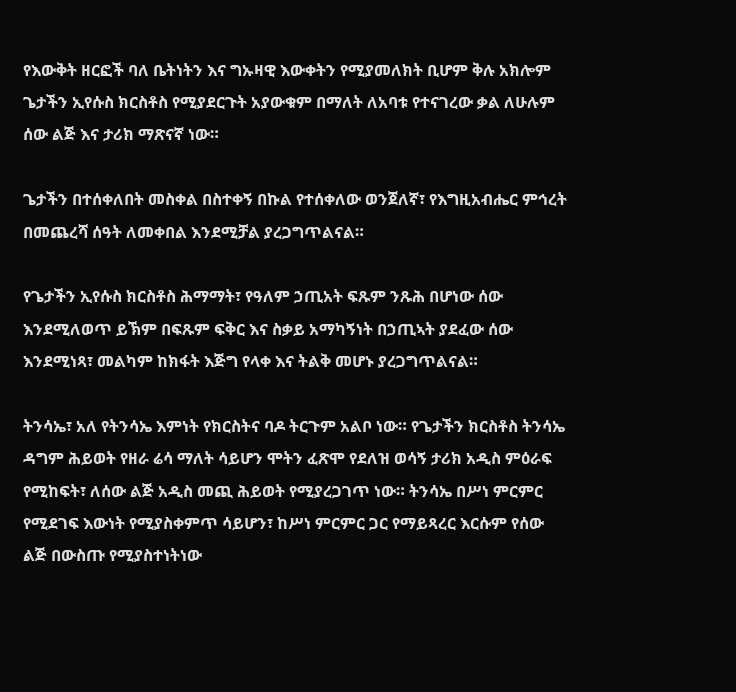የእውቅት ዘርፎች ባለ ቤትነትን እና ግኡዛዊ እውቀትን የሚያመለክት ቢሆም ቅሉ አክሎም ጌታችን ኢየሱስ ክርስቶስ የሚያደርጉት አያውቁም በማለት ለአባቱ የተናገረው ቃል ለሁሉም ሰው ልጅ እና ታሪክ ማጽናኛ ነው።

ጌታችን በተሰቀለበት መስቀል በስተቀኝ በኩል የተሰቀለው ወንጀለኛ፣ የእግዚአብሔር ምኅረት በመጨረሻ ሰዓት ለመቀበል እንደሚቻል ያረጋግጥልናል።

የጌታችን ኢየሱስ ክርስቶስ ሕማማት፣ የዓለም ኃጢአት ፍጹም ንጹሕ በሆነው ሰው እንደሚለወጥ ይኽም በፍጹም ፍቅር እና ስቃይ አማካኝነት በኃጢኣት ያደፈው ሰው እንደሚነጻ፣ መልካም ከክፋት እጅግ የላቀ እና ትልቅ መሆኑ ያረጋግጥልናል።

ትንሳኤ፣ አለ የትንሳኤ እምነት የክርስትና ባዶ ትርጉም አልቦ ነው። የጌታችን ክርስቶስ ትንሳኤ ዳግም ሕይወት የዘራ ሬሳ ማለት ሳይሆን ሞትን ፈጽሞ የደለዝ ወሳኝ ታሪክ አዲስ ምዕራፍ የሚከፍት፣ ለሰው ልጅ አዲስ መጪ ሕይወት የሚያረጋገጥ ነው። ትንሳኤ በሥነ ምርምር የሚደገፍ እውነት የሚያስቀምጥ ሳይሆን፣ ከሥነ ምርምር ጋር የማይጻረር እርሱም የሰው ልጅ በውስጡ የሚያስተነትነው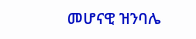መሆናዊ ዝንባሌ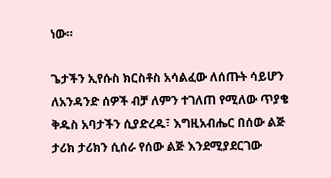ነው።

ጌታችን ኢየሱስ ክርስቶስ አሳልፈው ለሰጡት ሳይሆን ለአንዳንድ ሰዎች ብቻ ለምን ተገለጠ የሚለው ጥያቄ ቅዱስ አባታችን ሲያድረዱ፣ እግዚአብሔር በሰው ልጅ ታሪክ ታሪክን ሲሰራ የሰው ልጅ እንደሚያደርገው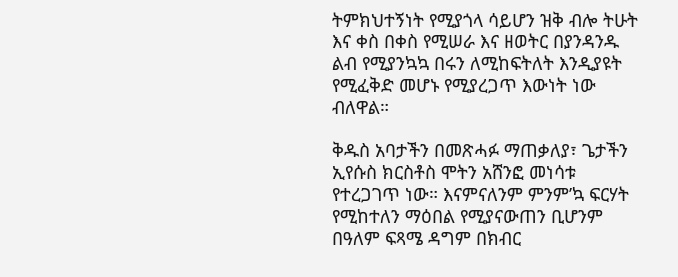ትምክህተኝነት የሚያጎላ ሳይሆን ዝቅ ብሎ ትሁት እና ቀስ በቀስ የሚሠራ እና ዘወትር በያንዳንዱ ልብ የሚያንኳኳ በሩን ለሚከፍትለት እንዲያዩት የሚፈቅድ መሆኑ የሚያረጋጥ እውነት ነው ብለዋል።

ቅዱስ አባታችን በመጽሓፉ ማጠቃለያ፣ ጌታችን ኢየሱስ ክርስቶስ ሞትን አሸንፎ መነሳቱ የተረጋገጥ ነው። እናምናለንም ምንም’ኳ ፍርሃት የሚከተለን ማዕበል የሚያናውጠን ቢሆንም በዓለም ፍጻሜ ዳግም በክብር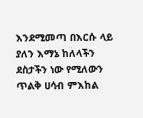እንደሚመጣ በእርሱ ላይ ያለን እማኔ ከለላችን ደስታችን ነው የሚለውን ጥልቅ ሀሳብ ምእከል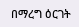በማረግ ዕርገት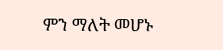ምን ማለት መሆኑ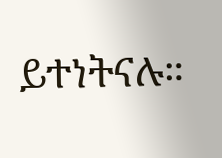ይተነትናሉ።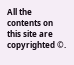All the contents on this site are copyrighted ©.